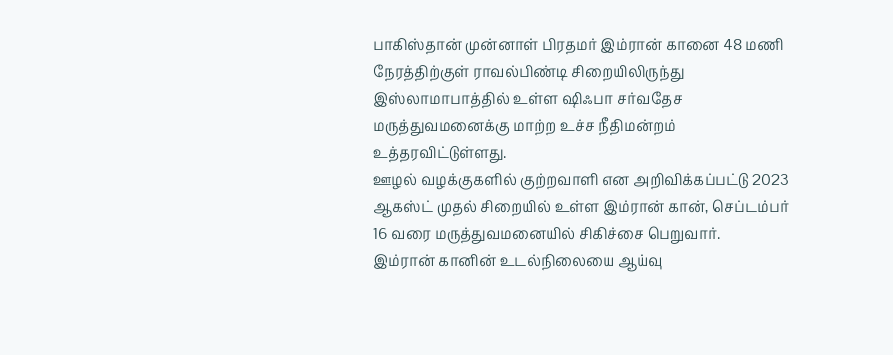பாகிஸ்தான் முன்னாள் பிரதமர் இம்ரான் கானை 48 மணி நேரத்திற்குள் ராவல்பிண்டி சிறையிலிருந்து இஸ்லாமாபாத்தில் உள்ள ஷிஃபா சர்வதேச மருத்துவமனைக்கு மாற்ற உச்ச நீதிமன்றம் உத்தரவிட்டுள்ளது.
ஊழல் வழக்குகளில் குற்றவாளி என அறிவிக்கப்பட்டு 2023 ஆகஸ்ட் முதல் சிறையில் உள்ள இம்ரான் கான், செப்டம்பர் 16 வரை மருத்துவமனையில் சிகிச்சை பெறுவார்.
இம்ரான் கானின் உடல்நிலையை ஆய்வு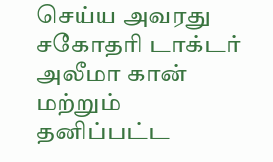செய்ய அவரது சகோதரி டாக்டர் அலீமா கான் மற்றும் தனிப்பட்ட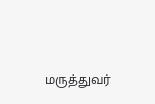மருத்துவர்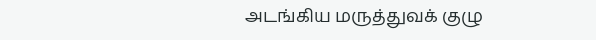அடங்கிய மருத்துவக் குழு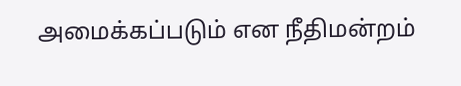அமைக்கப்படும் என நீதிமன்றம்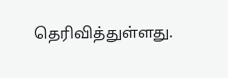தெரிவித்துள்ளது.